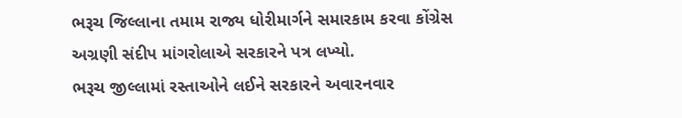ભરૂચ જિલ્લાના તમામ રાજ્ય ધોરીમાર્ગને સમારકામ કરવા કોંગ્રેસ અગ્રણી સંદીપ માંગરોલાએ સરકારને પત્ર લખ્યો.
ભરૂચ જીલ્લામાં રસ્તાઓને લઈને સરકારને અવારનવાર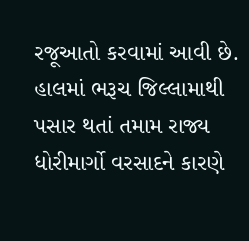રજૂઆતો કરવામાં આવી છે. હાલમાં ભરૂચ જિલ્લામાથી પસાર થતાં તમામ રાજ્ય ધોરીમાર્ગો વરસાદને કારણે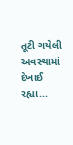તૂટી ગયેલી અવસ્થામાં દેખાઈ રહ્યા...